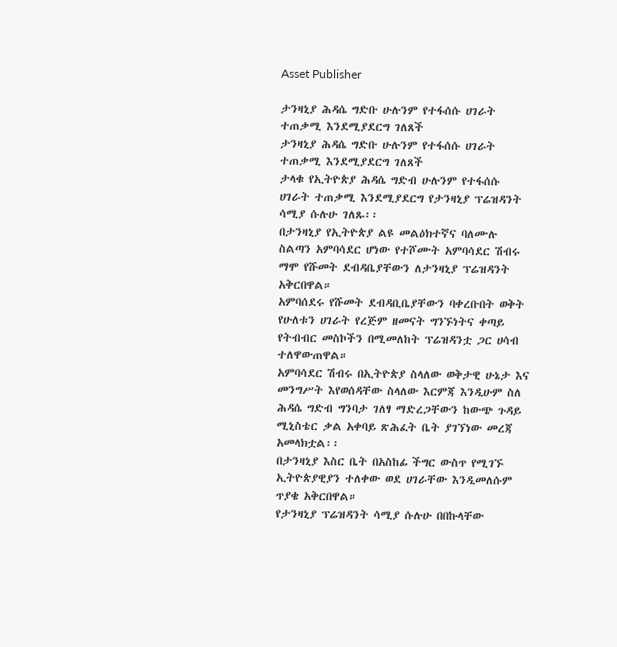Asset Publisher

ታንዛኒያ ሕዳሴ ግድቡ ሁሉንም የተፋሰሱ ሀገራት ተጠቃሚ እንደሚያደርግ ገለጸች
ታንዛኒያ ሕዳሴ ግድቡ ሁሉንም የተፋሰሱ ሀገራት ተጠቃሚ እንደሚያደርግ ገለጸች
ታላቁ የኢትዮጵያ ሕዳሴ ግድብ ሁሉንም የተፋሰሱ ሀገራት ተጠቃሚ እንደሚያደርግ የታንዛኒያ ፕሬዝዳንት ሳሚያ ሱሉሁ ገለጹ፡፡
በታንዛኒያ የኢትዮጵያ ልዩ መልዕክተኛና ባለሙሉ ስልጣን አምባሳደር ሆነው የተሾሙት አምባሳደር ሽብሩ ማሞ የሹመት ደብዳቤያቸውን ለታንዛኒያ ፕሬዝዳንት አቅርበዋል።
አምባሰደሩ የሹመት ደብዳቢቤያቸውን ባቀረቡበት ወቅት የሁለቱን ሀገራት የረጅም ዘመናት ግንኙነትና ቀጣይ የትብብር መስኮችን በሚመለከት ፕሬዝዳንቷ ጋር ሀሳብ ተለዋውጠዋል።
አምባሳደር ሽብሩ በኢትዮጵያ ስላለው ወቅታዊ ሁኔታ እና መንግሥት እየወሰዳቸው ስላለው እርምጃ እንዲሁም ስለ ሕዳሴ ግድብ ግንባታ ገለፃ ማድረጋቸውን ከውጭ ጉዳይ ሚኒስቴር ቃል አቀባይ ጽሕፈት ቤት ያገኘነው መረጃ አመላክቷል፡፡
በታንዛኒያ እስር ቤት በአስከፊ ችግር ውስጥ የሚገኙ ኢትዮጵያዊያን ተለቀው ወደ ሀገራቸው እንዲመለሱም ጥያቄ አቅርበዋል።
የታንዛኒያ ፕሬዝዳንት ሳሚያ ሱሉሁ በበኩላቸው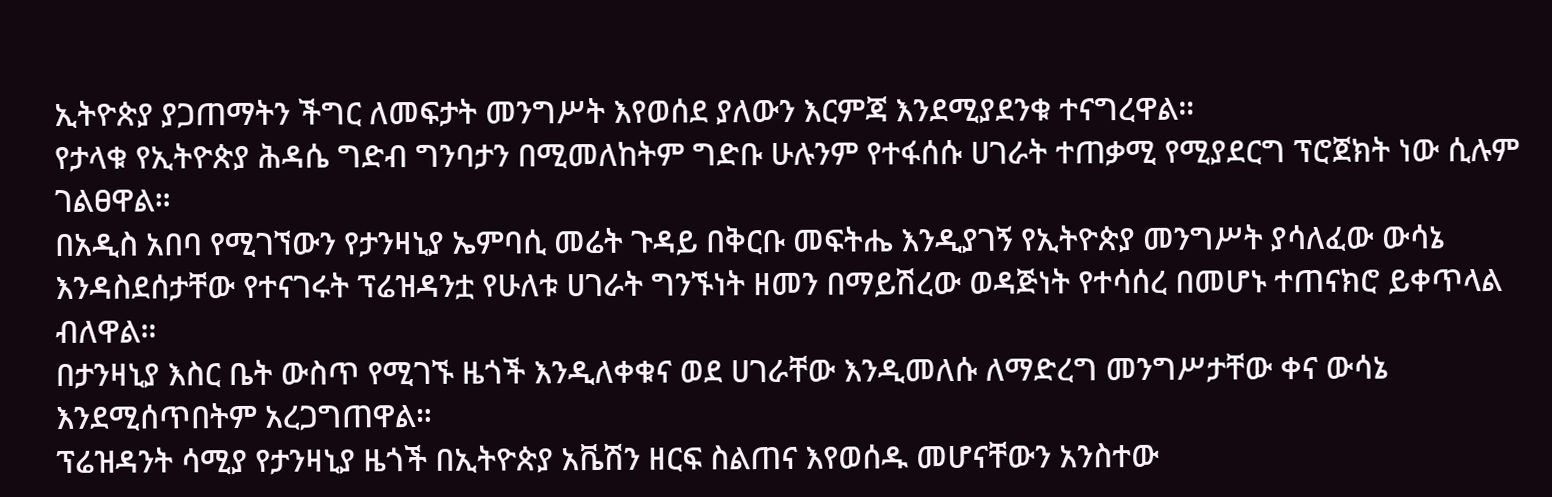ኢትዮጵያ ያጋጠማትን ችግር ለመፍታት መንግሥት እየወሰደ ያለውን እርምጃ እንደሚያደንቁ ተናግረዋል።
የታላቁ የኢትዮጵያ ሕዳሴ ግድብ ግንባታን በሚመለከትም ግድቡ ሁሉንም የተፋሰሱ ሀገራት ተጠቃሚ የሚያደርግ ፕሮጀክት ነው ሲሉም ገልፀዋል።
በአዲስ አበባ የሚገኘውን የታንዛኒያ ኤምባሲ መሬት ጉዳይ በቅርቡ መፍትሔ እንዲያገኝ የኢትዮጵያ መንግሥት ያሳለፈው ውሳኔ እንዳስደሰታቸው የተናገሩት ፕሬዝዳንቷ የሁለቱ ሀገራት ግንኙነት ዘመን በማይሽረው ወዳጅነት የተሳሰረ በመሆኑ ተጠናክሮ ይቀጥላል ብለዋል።
በታንዛኒያ እስር ቤት ውስጥ የሚገኙ ዜጎች እንዲለቀቁና ወደ ሀገራቸው እንዲመለሱ ለማድረግ መንግሥታቸው ቀና ውሳኔ እንደሚሰጥበትም አረጋግጠዋል።
ፕሬዝዳንት ሳሚያ የታንዛኒያ ዜጎች በኢትዮጵያ አቬሽን ዘርፍ ስልጠና እየወሰዱ መሆናቸውን አንስተው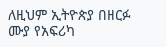ለዚህም ኢትዮጵያ በዘርፉ ሙያ የአፍሪካ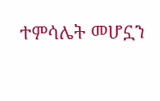ተምሳሌት መሆኗን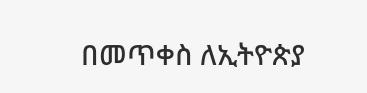በመጥቀስ ለኢትዮጵያ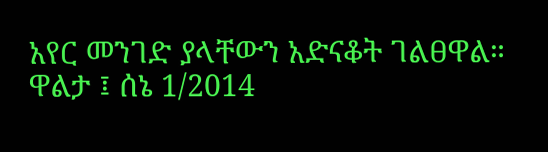አየር መንገድ ያላቸውን አድናቆት ገልፀዋል።
ዋልታ ፤ ሰኔ 1/2014